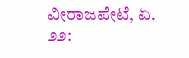ವೀರಾಜಪೇಟೆ, ಏ. ೨೨: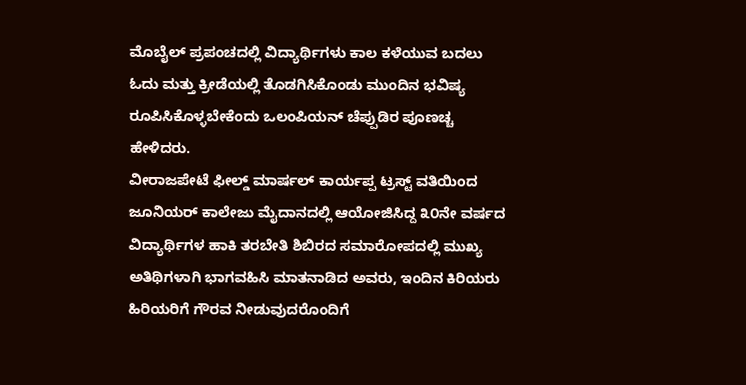ಮೊಬೈಲ್ ಪ್ರಪಂಚದಲ್ಲಿ ವಿದ್ಯಾರ್ಥಿಗಳು ಕಾಲ ಕಳೆಯುವ ಬದಲು ಓದು ಮತ್ತು ಕ್ರೀಡೆಯಲ್ಲಿ ತೊಡಗಿಸಿಕೊಂಡು ಮುಂದಿನ ಭವಿಷ್ಯ ರೂಪಿಸಿಕೊಳ್ಳಬೇಕೆಂದು ಒಲಂಪಿಯನ್ ಚೆಪ್ಪುಡಿರ ಪೂಣಚ್ಚ ಹೇಳಿದರು.
ವೀರಾಜಪೇಟೆ ಫೀಲ್ಡ್ ಮಾರ್ಷಲ್ ಕಾರ್ಯಪ್ಪ ಟ್ರಸ್ಟ್ ವತಿಯಿಂದ ಜೂನಿಯರ್ ಕಾಲೇಜು ಮೈದಾನದಲ್ಲಿ ಆಯೋಜಿಸಿದ್ದ ೩೦ನೇ ವರ್ಷದ ವಿದ್ಯಾರ್ಥಿಗಳ ಹಾಕಿ ತರಬೇತಿ ಶಿಬಿರದ ಸಮಾರೋಪದಲ್ಲಿ ಮುಖ್ಯ ಅತಿಥಿಗಳಾಗಿ ಭಾಗವಹಿಸಿ ಮಾತನಾಡಿದ ಅವರು, ಇಂದಿನ ಕಿರಿಯರು ಹಿರಿಯರಿಗೆ ಗೌರವ ನೀಡುವುದರೊಂದಿಗೆ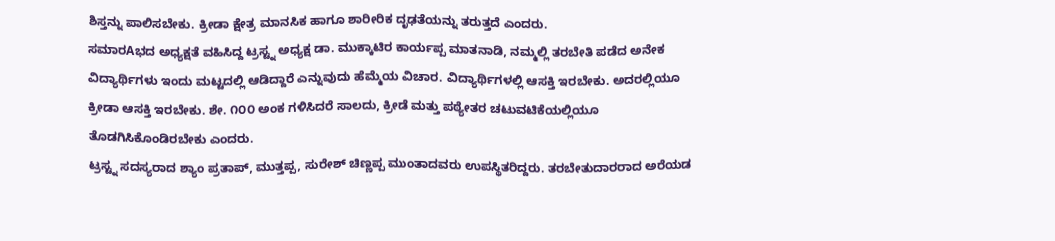ಶಿಸ್ತನ್ನು ಪಾಲಿಸಬೇಕು. ಕ್ರೀಡಾ ಕ್ಷೇತ್ರ ಮಾನಸಿಕ ಹಾಗೂ ಶಾರೀರಿಕ ದೃಢತೆಯನ್ನು ತರುತ್ತದೆ ಎಂದರು.
ಸಮಾರAಭದ ಅಧ್ಯಕ್ಷತೆ ವಹಿಸಿದ್ದ ಟ್ರಸ್ಟ್ನ ಅಧ್ಯಕ್ಷ ಡಾ. ಮುಕ್ಕಾಟಿರ ಕಾರ್ಯಪ್ಪ ಮಾತನಾಡಿ, ನಮ್ಮಲ್ಲಿ ತರಬೇತಿ ಪಡೆದ ಅನೇಕ ವಿದ್ಯಾರ್ಥಿಗಳು ಇಂದು ಮಟ್ಟದಲ್ಲಿ ಆಡಿದ್ದಾರೆ ಎನ್ನುವುದು ಹೆಮ್ಮೆಯ ವಿಚಾರ. ವಿದ್ಯಾರ್ಥಿಗಳಲ್ಲಿ ಆಸಕ್ತಿ ಇರಬೇಕು. ಅದರಲ್ಲಿಯೂ ಕ್ರೀಡಾ ಆಸಕ್ತಿ ಇರಬೇಕು. ಶೇ. ೧೦೦ ಅಂಕ ಗಳಿಸಿದರೆ ಸಾಲದು, ಕ್ರೀಡೆ ಮತ್ತು ಪಠ್ಯೇತರ ಚಟುವಟಿಕೆಯಲ್ಲಿಯೂ ತೊಡಗಿಸಿಕೊಂಡಿರಬೇಕು ಎಂದರು.
ಟ್ರಸ್ಟ್ನ ಸದಸ್ಯರಾದ ಶ್ಯಾಂ ಪ್ರತಾಪ್, ಮುತ್ತಪ್ಪ, ಸುರೇಶ್ ಚಿಣ್ಣಪ್ಪ ಮುಂತಾದವರು ಉಪಸ್ಥಿತರಿದ್ದರು. ತರಬೇತುದಾರರಾದ ಅರೆಯಡ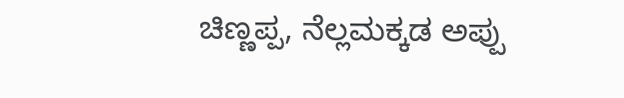ಚಿಣ್ಣಪ್ಪ, ನೆಲ್ಲಮಕ್ಕಡ ಅಪ್ಪು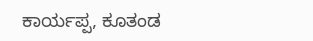ಕಾರ್ಯಪ್ಪ, ಕೂತಂಡ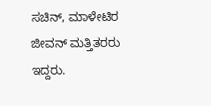ಸಚಿನ್, ಮಾಳೇಟಿರ ಜೀವನ್ ಮತ್ತಿತರರು ಇದ್ದರು.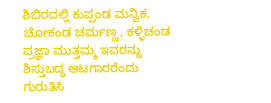ಶಿಬಿರದಲ್ಲಿ ಕುಪ್ಪಂಡ ಮನ್ವಿಕ, ಚೋಕಂಡ ಚರ್ಮಣ್ಣ, ಕಳ್ಳಿಚಂಡ ಪ್ರಜ್ಞಾ ಮುತ್ತಮ್ಮ ಇವರನ್ನು ಶಿಸ್ತುಬದ್ಧ ಆಟಗಾರರೆಂದು ಗುರುತಿಸಿ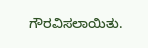ಗೌರವಿಸಲಾಯಿತು.